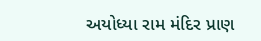અયોધ્યા રામ મંદિર પ્રાણ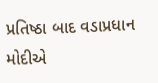પ્રતિષ્ઠા બાદ વડાપ્રધાન મોદીએ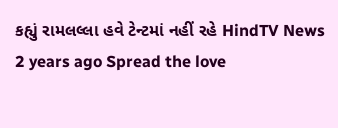કહ્યું રામલલ્લા હવે ટેન્ટમાં નહીં રહે HindTV News 2 years ago Spread the love